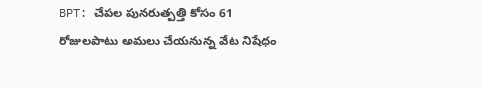BPT: చేపల పునరుత్పత్తి కోసం 61 రోజులపాటు అమలు చేయనున్న వేట నిషేధం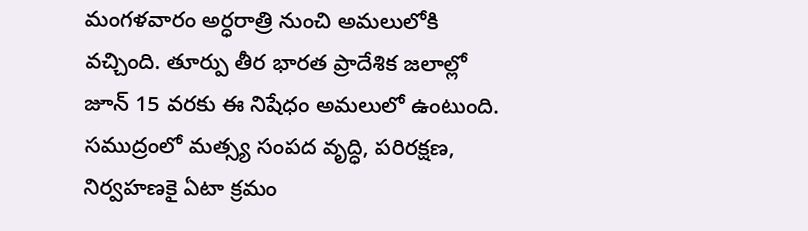మంగళవారం అర్ధరాత్రి నుంచి అమలులోకి వచ్చింది. తూర్పు తీర భారత ప్రాదేశిక జలాల్లో జూన్ 15 వరకు ఈ నిషేధం అమలులో ఉంటుంది. సముద్రంలో మత్స్య సంపద వృద్ధి, పరిరక్షణ, నిర్వహణకై ఏటా క్రమం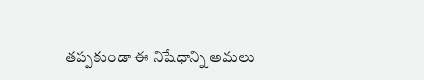తప్పకుండా ఈ నిషేధాన్ని అమలు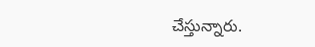చేస్తున్నారు.